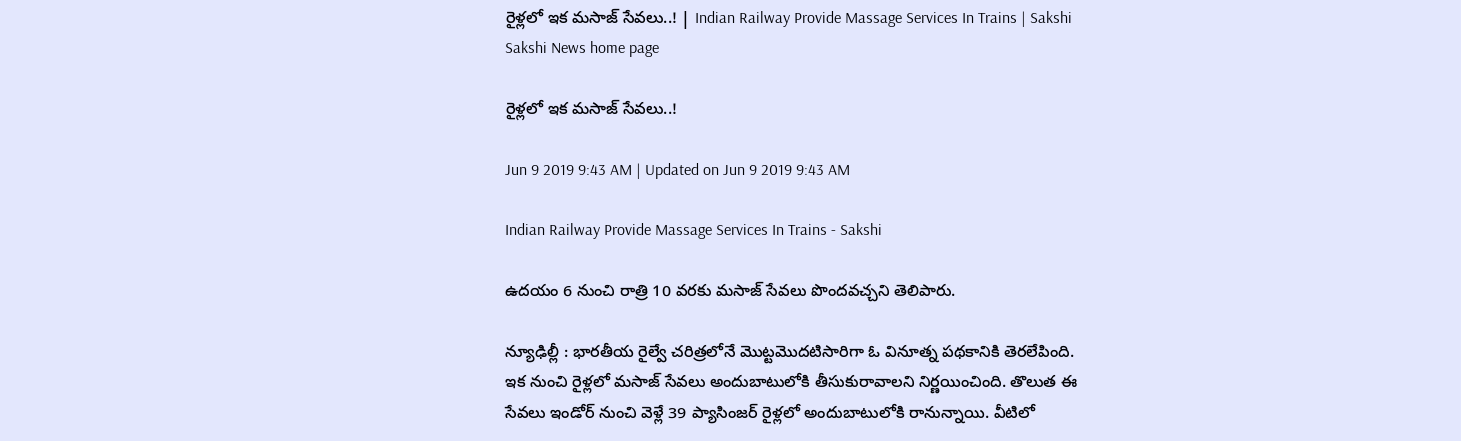రైళ్లలో ఇక మసాజ్‌ సేవలు..! | Indian Railway Provide Massage Services In Trains | Sakshi
Sakshi News home page

రైళ్లలో ఇక మసాజ్‌ సేవలు..!

Jun 9 2019 9:43 AM | Updated on Jun 9 2019 9:43 AM

Indian Railway Provide Massage Services In Trains - Sakshi

ఉదయం 6 నుంచి రాత్రి 10 వరకు మసాజ్‌ సేవలు పొందవచ్చని తెలిపారు.

న్యూఢిల్లీ : భారతీయ రైల్వే చరిత్రలోనే మొట్టమొదటిసారిగా ఓ వినూత్న పథకానికి తెరలేపింది. ఇక నుంచి రైళ్లలో మసాజ్‌ సేవలు అందుబాటులోకి తీసుకురావాలని నిర్ణయించింది. తొలుత ఈ సేవలు ఇండోర్‌ నుంచి వెళ్లే 39 ప్యాసింజర్‌ రైళ్లలో అందుబాటులోకి రానున్నాయి. వీటిలో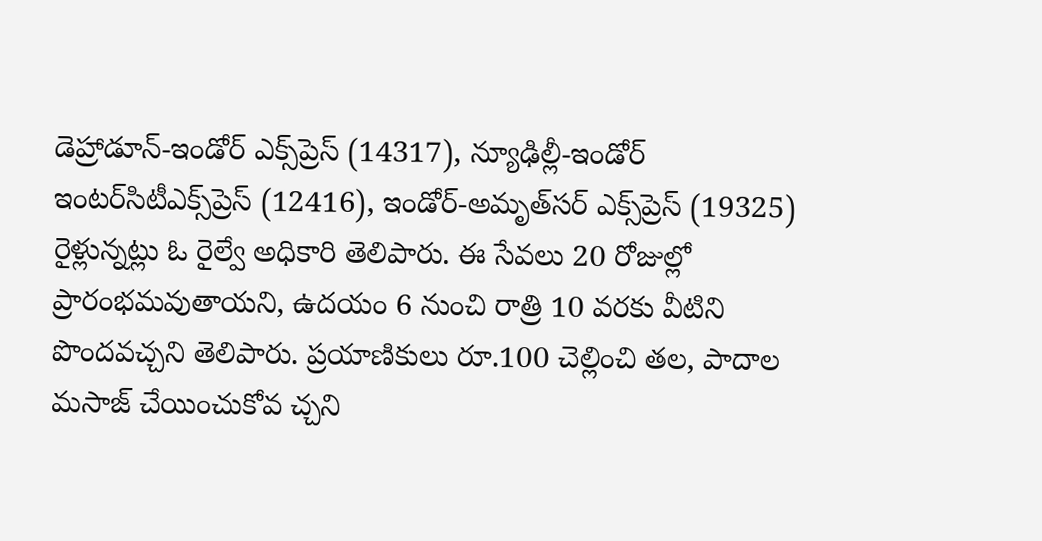డెహ్రాడూన్‌-ఇండోర్‌ ఎక్స్‌ప్రెస్‌ (14317), న్యూఢిల్లీ-ఇండోర్‌ ఇంటర్‌సిటీఎక్స్‌ప్రెస్‌ (12416), ఇండోర్‌-అమృత్‌సర్‌ ఎక్స్‌ప్రెస్‌ (19325) రైళ్లున్నట్లు ఓ రైల్వే అధికారి తెలిపారు. ఈ సేవలు 20 రోజుల్లో ప్రారంభమవుతాయని, ఉదయం 6 నుంచి రాత్రి 10 వరకు వీటిని పొందవచ్చని తెలిపారు. ప్రయాణికులు రూ.100 చెల్లించి తల, పాదాల మసాజ్‌ చేయించుకోవ చ్చని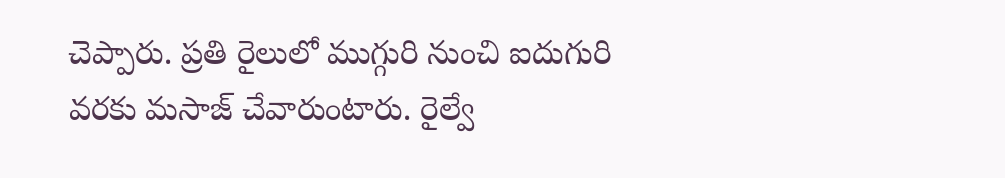చెప్పారు. ప్రతి రైలులో ముగ్గురి నుంచి ఐదుగురి వరకు మసాజ్‌ చేవారుంటారు. రైల్వే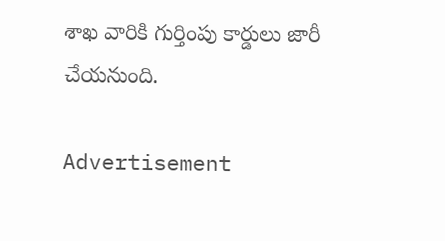శాఖ వారికి గుర్తింపు కార్డులు జారీ చేయనుంది.

Advertisement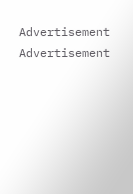Advertisement
Advertisement